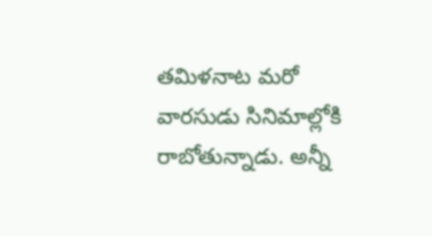తమిళనాట మరో వారసుడు సినిమాల్లోకి రాబోతున్నాడు. అన్నీ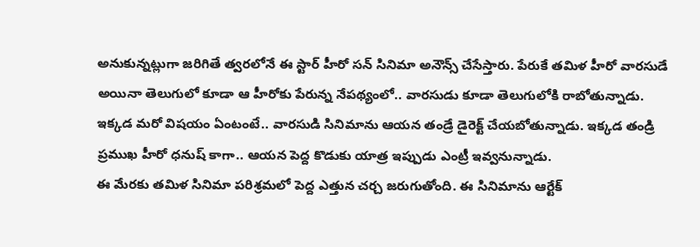అనుకున్నట్లుగా జరిగితే త్వరలోనే ఈ స్టార్ హీరో సన్ సినిమా అనౌన్స్ చేసేస్తారు. పేరుకే తమిళ హీరో వారసుడే అయినా తెలుగులో కూడా ఆ హీరోకు పేరున్న నేపథ్యంలో.. వారసుడు కూడా తెలుగులోకి రాబోతున్నాడు. ఇక్కడ మరో విషయం ఏంటంటే.. వారసుడి సినిమాను ఆయన తండ్రే డైరెక్ట్ చేయబోతున్నాడు. ఇక్కడ తండ్రి ప్రముఖ హీరో ధనుష్ కాగా.. ఆయన పెద్ద కొడుకు యాత్ర ఇప్పుడు ఎంట్రీ ఇవ్వనున్నాడు.
ఈ మేరకు తమిళ సినిమా పరిశ్రమలో పెద్ద ఎత్తున చర్చ జరుగుతోంది. ఈ సినిమాను ఆర్టేక్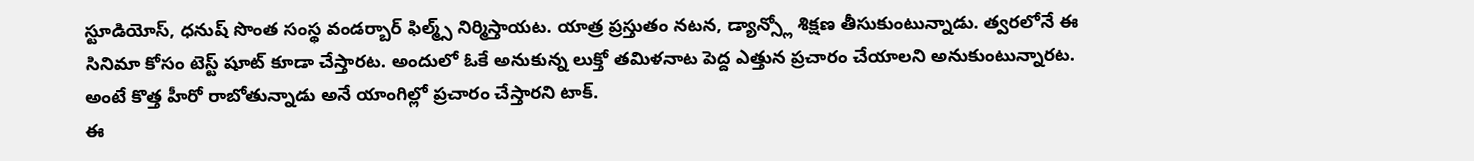స్టూడియోస్, ధనుష్ సొంత సంస్థ వండర్బార్ ఫిల్మ్స్ నిర్మిస్తాయట. యాత్ర ప్రస్తుతం నటన, డ్యాన్స్లో శిక్షణ తీసుకుంటున్నాడు. త్వరలోనే ఈ సినిమా కోసం టెస్ట్ షూట్ కూడా చేస్తారట. అందులో ఓకే అనుకున్న లుక్తో తమిళనాట పెద్ద ఎత్తున ప్రచారం చేయాలని అనుకుంటున్నారట. అంటే కొత్త హీరో రాబోతున్నాడు అనే యాంగిల్లో ప్రచారం చేస్తారని టాక్.
ఈ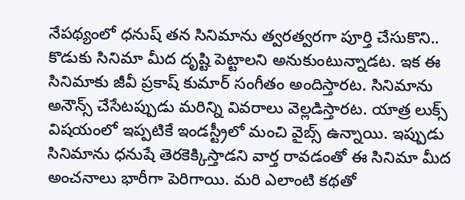నేపథ్యంలో ధనుష్ తన సినిమాను త్వరత్వరగా పూర్తి చేసుకొని.. కొడుకు సినిమా మీద దృష్టి పెట్టాలని అనుకుంటున్నాడట. ఇక ఈ సినిమాకు జీవీ ప్రకాష్ కుమార్ సంగీతం అందిస్తారట. సినిమాను అనౌన్స్ చేసేటప్పుడు మరిన్ని వివరాలు వెల్లడిస్తారట. యాత్ర లుక్స్ విషయంలో ఇప్పటికే ఇండస్ట్రీలో మంచి వైబ్స్ ఉన్నాయి. ఇప్పుడు సినిమాను ధనుషే తెరకెక్కిస్తాడని వార్త రావడంతో ఈ సినిమా మీద అంచనాలు భారీగా పెరిగాయి. మరి ఎలాంటి కథతో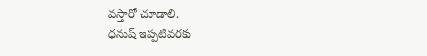వస్తారో చూడాలి.
ధనుష్ ఇప్పటివరకు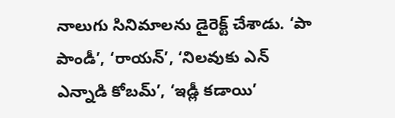నాలుగు సినిమాలను డైరెక్ట్ చేశాడు. ‘పా పాండీ’, ‘రాయన్’, ‘నిలవుకు ఎన్ ఎన్నాడి కోబమ్’, ‘ఇడ్లీ కడాయి’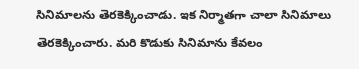సినిమాలను తెరకెక్కించాడు. ఇక నిర్మాతగా చాలా సినిమాలు తెరకెక్కించారు. మరి కొడుకు సినిమాను కేవలం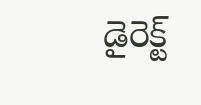డైరెక్ట్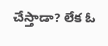చేస్తాడా? లేక ఓ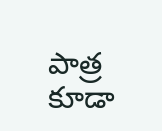పాత్ర కూడా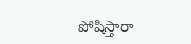పోషిస్తారా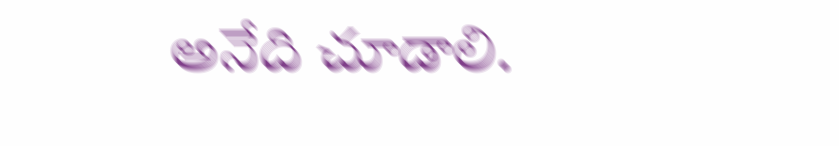అనేది చూడాలి.